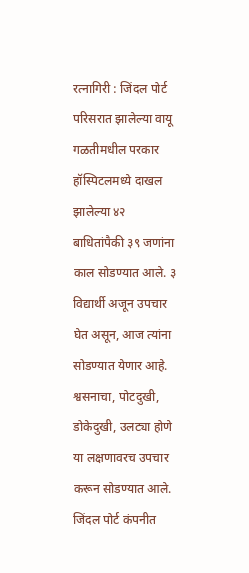रत्नागिरी : जिंदल पोर्ट परिसरात झालेल्या वायू गळतीमधील परकार हॉस्पिटलमध्ये दाखल झालेल्या ४२ बाधितांपैकी ३९ जणांना काल सोडण्यात आले. ३ विद्यार्थी अजून उपचार घेत असून, आज त्यांना सोडण्यात येणार आहे. श्वसनाचा, पोटदुखी, डोकेदुखी, उलट्या होणे या लक्षणावरच उपचार करून सोडण्यात आले.
जिंदल पोर्ट कंपनीत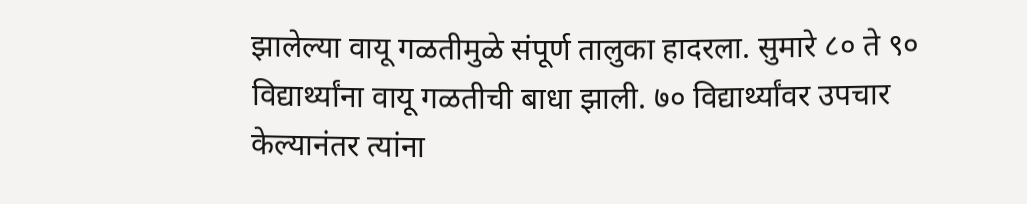झालेल्या वायू गळतीमुळे संपूर्ण तालुका हादरला. सुमारे ८० ते ९० विद्यार्थ्यांना वायू गळतीची बाधा झाली. ७० विद्यार्थ्यांवर उपचार केल्यानंतर त्यांना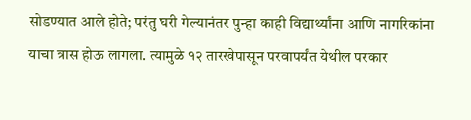सोडण्यात आले होते; परंतु घरी गेल्यानंतर पुन्हा काही विद्यार्थ्यांना आणि नागरिकांना याचा त्रास होऊ लागला. त्यामुळे १२ तारखेपासून परवापर्यंत येथील परकार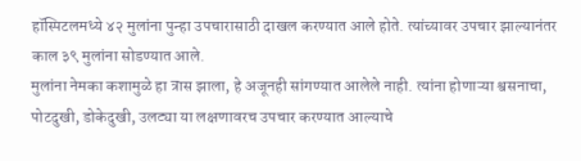हॉस्पिटलमध्ये ४२ मुलांना पुन्हा उपचारासाठी दाखल करण्यात आले होते. त्यांच्यावर उपचार झाल्यानंतर काल ३९ मुलांना सोडण्यात आले.
मुलांना नेमका कशामुळे हा त्रास झाला, हे अजूनही सांगण्यात आलेले नाही. त्यांना होणाऱ्या श्वसनाचा, पोटदुखी, डोकेदुखी, उलट्या या लक्षणावरच उपचार करण्यात आल्याचे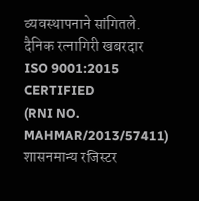व्यवस्थापनाने सांगितले.
दैनिक रत्नागिरी खबरदार
ISO 9001:2015 CERTIFIED
(RNI NO. MAHMAR/2013/57411)
शासनमान्य रजिस्टर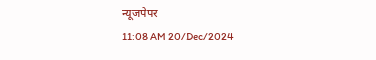न्यूजपेपर
11:08 AM 20/Dec/2024